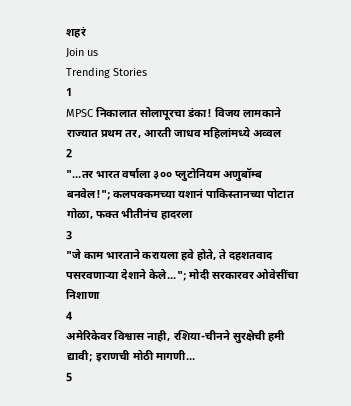शहरं
Join us
Trending Stories
1
MPSC निकालात सोलापूरचा डंका! विजय लामकाने राज्यात प्रथम तर, आरती जाधव महिलांमध्ये अव्वल
2
"...तर भारत वर्षाला ३०० प्लुटोनियम अणुबॉम्ब बनवेल!"; कलपक्कमच्या यशानं पाकिस्तानच्या पोटात गोळा, फक्त भीतीनंच हादरला
3
"जे काम भारताने करायला हवे होते, ते दहशतवाद पसरवणाऱ्या देशाने केले..."; मोदी सरकारवर ओवेसींचा निशाणा
4
अमेरिकेवर विश्वास नाही, रशिया-चीनने सुरक्षेची हमी द्यावी; इराणची मोठी मागणी...
5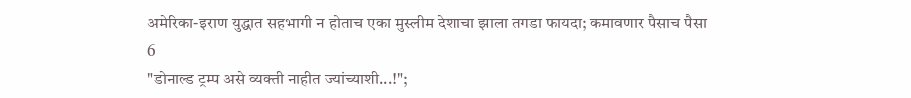अमेरिका-इराण युद्धात सहभागी न होताच एका मुस्लीम देशाचा झाला तगडा फायदा; कमावणार पैसाच पैसा
6
"डोनाल्ड ट्रम्प असे व्यक्ती नाहीत ज्यांच्याशी...!";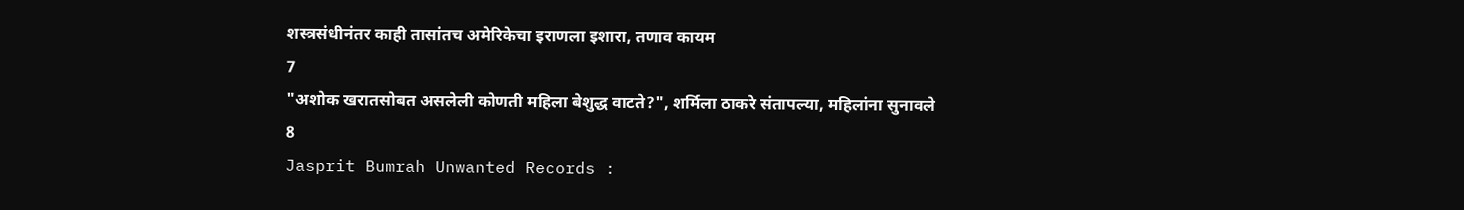शस्त्रसंधीनंतर काही तासांतच अमेरिकेचा इराणला इशारा, तणाव कायम
7
"अशोक खरातसोबत असलेली कोणती महिला बेशुद्ध वाटते?", शर्मिला ठाकरे संतापल्या, महिलांना सुनावले
8
Jasprit Bumrah Unwanted Records :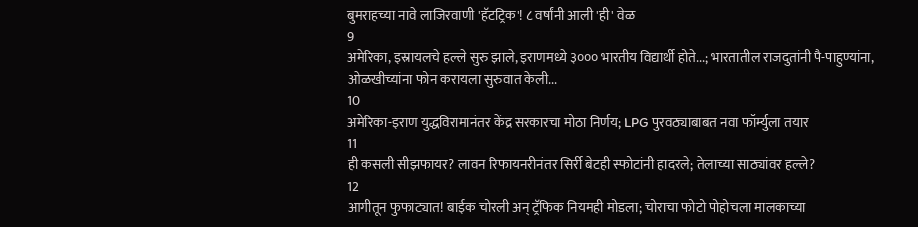बुमराहच्या नावे लाजिरवाणी 'हॅटट्रिक'! ८ वर्षांनी आली 'ही' वेळ
9
अमेरिका, इस्रायलचे हल्ले सुरु झाले, इराणमध्ये ३००० भारतीय विद्यार्थी होते...; भारतातील राजदुतांनी पै-पाहुण्यांना, ओळखीच्यांना फोन करायला सुरुवात केली...
10
अमेरिका-इराण युद्धविरामानंतर केंद्र सरकारचा मोठा निर्णय; LPG पुरवठ्याबाबत नवा फॉर्म्युला तयार
11
ही कसली सीझफायर? लावन रिफायनरीनंतर सिर्री बेटही स्फोटांनी हादरले; तेलाच्या साठ्यांवर हल्ले?
12
आगीतून फुफाट्यात! बाईक चोरली अन् ट्रॅफिक नियमही मोडला; चोराचा फोटो पोहोचला मालकाच्या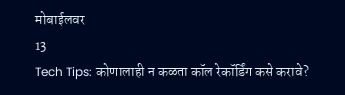मोबाईलवर
13
Tech Tips: कोणालाही न कळता कॉल रेकॉर्डिंग कसे करावे?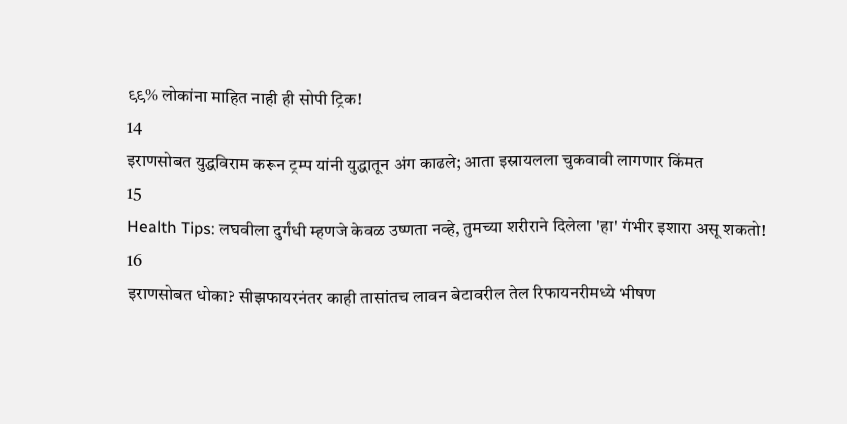९९% लोकांना माहित नाही ही सोपी ट्रिक!
14
इराणसोबत युद्धविराम करून ट्रम्प यांनी युद्धातून अंग काढले; आता इस्रायलला चुकवावी लागणार किंमत
15
Health Tips: लघवीला दुर्गंधी म्हणजे केवळ उष्णता नव्हे, तुमच्या शरीराने दिलेला 'हा' गंभीर इशारा असू शकतो!
16
इराणसोबत धोका? सीझफायरनंतर काही तासांतच लावन बेटावरील तेल रिफायनरीमध्ये भीषण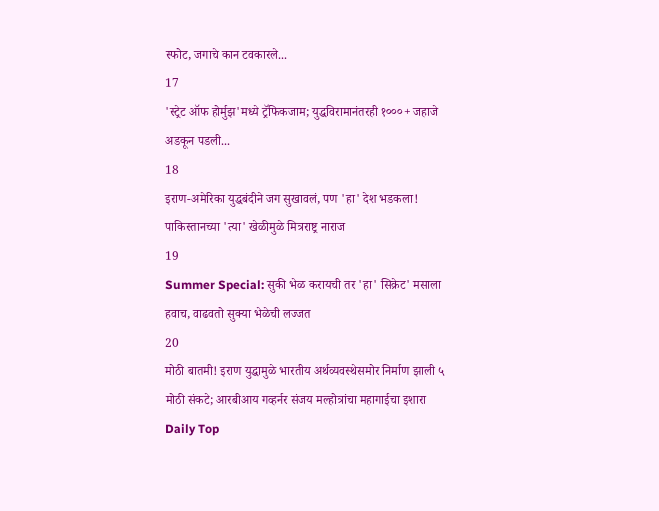स्फोट, जगाचे कान टवकारले...
17
'स्ट्रेट ऑफ होर्मुझ'मध्ये ट्रॅफिकजाम; युद्धविरामानंतरही १०००+ जहाजे अडकून पडली...
18
इराण-अमेरिका युद्धबंदीने जग सुखावलं, पण 'हा' देश भडकला! पाकिस्तानच्या 'त्या' खेळीमुळे मित्रराष्ट्र नाराज
19
Summer Special: सुकी भेळ करायची तर 'हा' सिक्रेट' मसाला हवाच, वाढवतो सुक्या भेळेची लज्जत
20
मोठी बातमी! इराण युद्धामुळे भारतीय अर्थव्यवस्थेसमोर निर्माण झाली ५ मोठी संकटे; आरबीआय गव्हर्नर संजय मल्होत्रांचा महागाईचा इशारा
Daily Top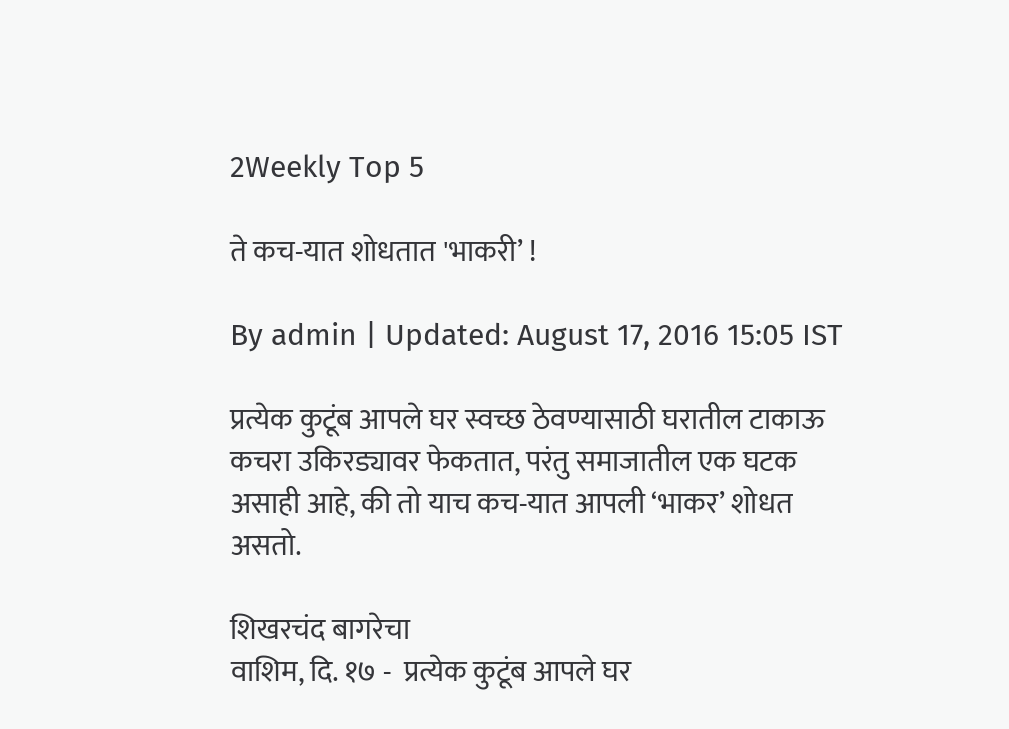2Weekly Top 5

ते कच-यात शोधतात 'भाकरी’ !

By admin | Updated: August 17, 2016 15:05 IST

प्रत्येक कुटूंब आपले घर स्वच्छ ठेवण्यासाठी घरातील टाकाऊ कचरा उकिरड्यावर फेकतात, परंतु समाजातील एक घटक असाही आहे, की तो याच कच-यात आपली ‘भाकर’ शोधत असतो.

शिखरचंद बागरेचा
वाशिम, दि. १७ -  प्रत्येक कुटूंब आपले घर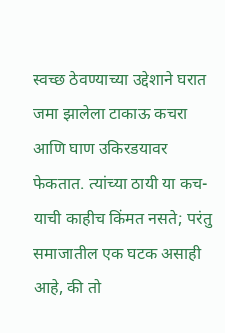स्वच्छ ठेवण्याच्या उद्देशाने घरात जमा झालेला टाकाऊ कचरा आणि घाण उकिरडयावर  फेकतात. त्यांच्या ठायी या कच-याची काहीच किंमत नसते; परंतु समाजातील एक घटक असाही आहे, की तो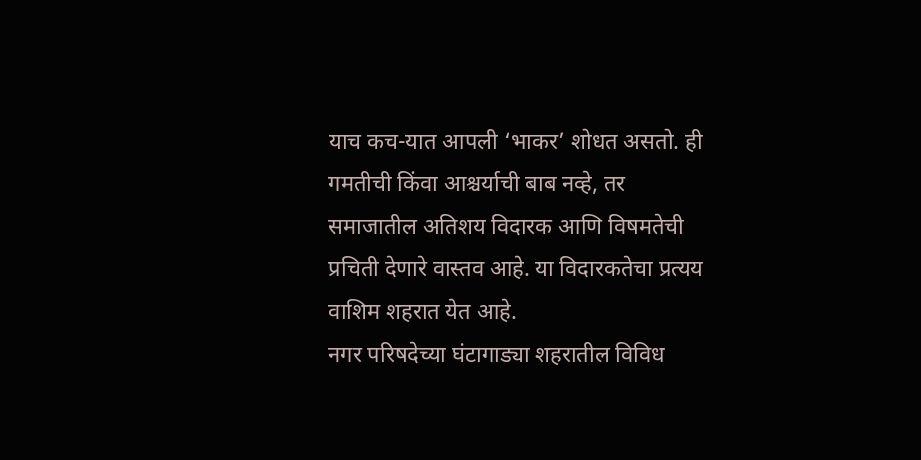याच कच-यात आपली ‘भाकर’ शोधत असतो. ही गमतीची किंवा आश्चर्याची बाब नव्हे, तर समाजातील अतिशय विदारक आणि विषमतेची प्रचिती देणारे वास्तव आहे. या विदारकतेचा प्रत्यय वाशिम शहरात येत आहे.
नगर परिषदेच्या घंटागाड्या शहरातील विविध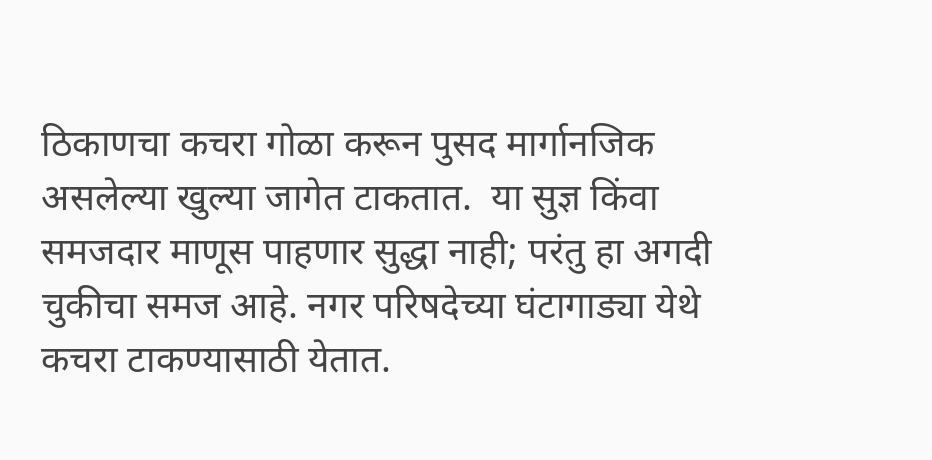ठिकाणचा कचरा गोळा करून पुसद मार्गानजिक असलेल्या खुल्या जागेत टाकतात.  या सुज्ञ किंवा समजदार माणूस पाहणार सुद्धा नाही; परंतु हा अगदी चुकीचा समज आहे. नगर परिषदेच्या घंटागाड्या येथे कचरा टाकण्यासाठी येतात.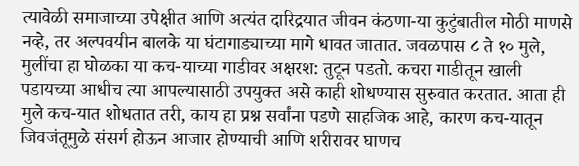त्यावेळी समाजाच्या उपेक्षीत आणि अत्यंत दारिद्रयात जीवन कंठणा-या कुटुंबातील मोठी माणसे नव्हे, तर अल्पवयीन बालके या घंटागाड्याच्या मागे धावत जातात. जवळपास ८ ते १० मुले, मुलींचा हा घोळका या कच-याच्या गाडीवर अक्षरश: तुटून पडतो. कचरा गाडीतून खाली पडायच्या आधीच त्या आपल्यासाठी उपयुक्त असे काही शोधण्यास सुरुवात करतात. आता ही मुले कच-यात शोधतात तरी, काय हा प्रश्न सर्वांना पडणे साहजिक आहे, कारण कच-यातून जिवजंतूमुळे संसर्ग होऊन आजार होण्याची आणि शरीरावर घाणच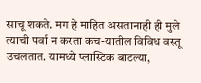साचू शकते. मग हे माहित असतानाही ही मुले त्याची पर्वा न करता कच-यातील विविध वस्तू उचलतात. यामध्ये प्लास्टिक बाटल्या,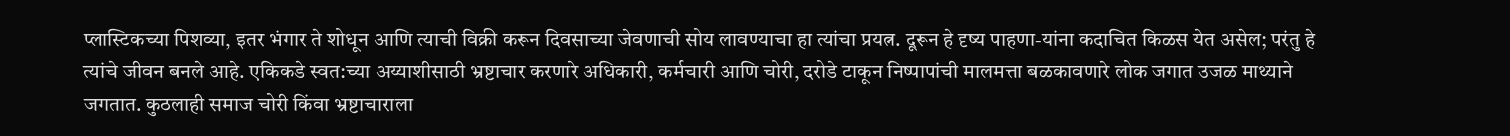प्लास्टिकच्या पिशव्या, इतर भंगार ते शोधून आणि त्याची विक्री करून दिवसाच्या जेवणाची सोय लावण्याचा हा त्यांचा प्रयत्न. दूरून हे दृष्य पाहणा-यांना कदाचित किळस येत असेल; परंतु हे त्यांचे जीवन बनले आहे. एकिकडे स्वत:च्या अय्याशीसाठी भ्रष्टाचार करणारे अधिकारी, कर्मचारी आणि चोरी, दरोडे टाकून निष्पापांची मालमत्ता बळकावणारे लोक जगात उजळ माथ्याने जगतात. कुठलाही समाज चोरी किंवा भ्रष्टाचाराला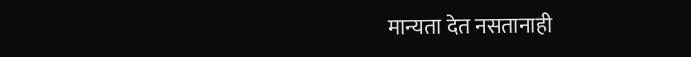मान्यता देत नसतानाही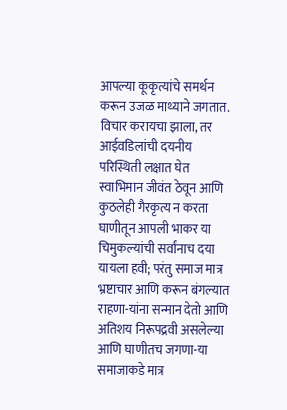आपल्या कूकृत्यांचे समर्थन करून उजळ माथ्याने जगतात. विचार करायचा झाला, तर आईवडिलांची दयनीय परिस्थिती लक्षात घेत स्वाभिमान जीवंत ठेवून आणि कुठलेही गैरकृत्य न करता घाणीतून आपली भाकर या चिमुकल्यांची सर्वांनाच दया यायला हवी; परंतु समाज मात्र भ्रष्टाचार आणि करून बंगल्यात राहणा-यांना सन्मान देतो आणि अतिशय निरूपद्रवी असलेल्या आणि घाणीतच जगणा-या समाजाकडे मात्र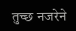तुच्छ नजरेने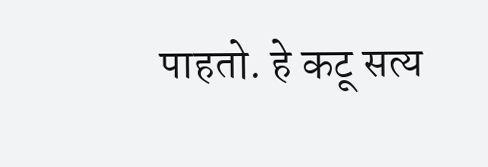पाहतो. हे कटू सत्य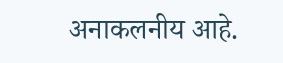अनाकलनीय आहे.